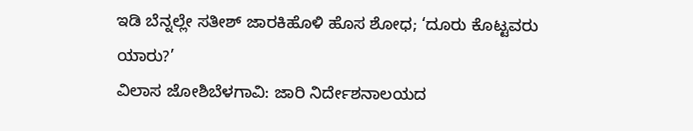ಇಡಿ ಬೆನ್ನಲ್ಲೇ ಸತೀಶ್ ಜಾರಕಿಹೊಳಿ ಹೊಸ ಶೋಧ; ‘ದೂರು ಕೊಟ್ಟವರು ಯಾರು?’
ವಿಲಾಸ ಜೋಶಿಬೆಳಗಾವಿ: ಜಾರಿ ನಿರ್ದೇಶನಾಲಯದ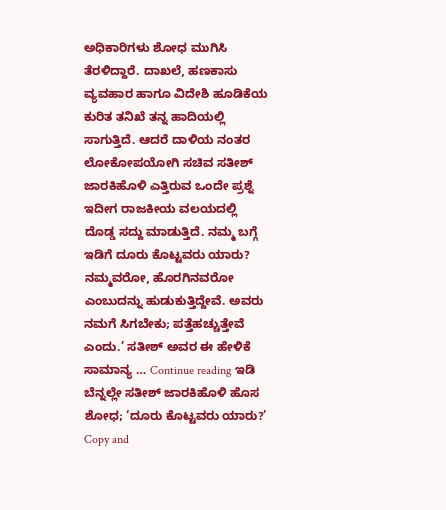ಅಧಿಕಾರಿಗಳು ಶೋಧ ಮುಗಿಸಿ ತೆರಳಿದ್ದಾರೆ. ದಾಖಲೆ, ಹಣಕಾಸು ವ್ಯವಹಾರ ಹಾಗೂ ವಿದೇಶಿ ಹೂಡಿಕೆಯ ಕುರಿತ ತನಿಖೆ ತನ್ನ ಹಾದಿಯಲ್ಲಿ ಸಾಗುತ್ತಿದೆ. ಆದರೆ ದಾಳಿಯ ನಂತರ ಲೋಕೋಪಯೋಗಿ ಸಚಿವ ಸತೀಶ್ ಜಾರಕಿಹೊಳಿ ಎತ್ತಿರುವ ಒಂದೇ ಪ್ರಶ್ನೆ ಇದೀಗ ರಾಜಕೀಯ ವಲಯದಲ್ಲಿ ದೊಡ್ಡ ಸದ್ದು ಮಾಡುತ್ತಿದೆ. ನಮ್ಮ ಬಗ್ಗೆ ಇಡಿಗೆ ದೂರು ಕೊಟ್ಟವರು ಯಾರು? ನಮ್ಮವರೋ, ಹೊರಗಿನವರೋ ಎಂಬುದನ್ನು ಹುಡುಕುತ್ತಿದ್ದೇವೆ. ಅವರು ನಮಗೆ ಸಿಗಬೇಕು; ಪತ್ತೆಹಚ್ಚುತ್ತೇವೆ ಎಂದು.’ ಸತೀಶ್ ಅವರ ಈ ಹೇಳಿಕೆ ಸಾಮಾನ್ಯ … Continue reading ಇಡಿ ಬೆನ್ನಲ್ಲೇ ಸತೀಶ್ ಜಾರಕಿಹೊಳಿ ಹೊಸ ಶೋಧ; ‘ದೂರು ಕೊಟ್ಟವರು ಯಾರು?’
Copy and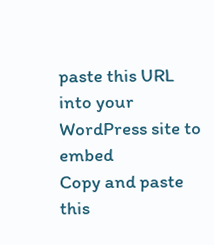paste this URL into your WordPress site to embed
Copy and paste this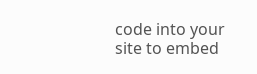code into your site to embed